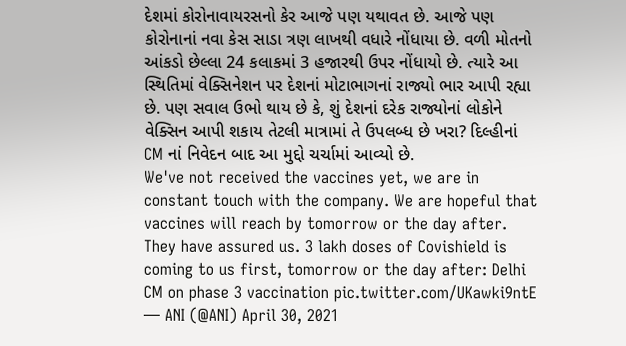દેશમાં કોરોનાવાયરસનો કેર આજે પણ યથાવત છે. આજે પણ કોરોનાનાં નવા કેસ સાડા ત્રણ લાખથી વધારે નોંધાયા છે. વળી મોતનો આંકડો છેલ્લા 24 કલાકમાં 3 હજારથી ઉપર નોંધાયો છે. ત્યારે આ સ્થિતિમાં વેક્સિનેશન પર દેશનાં મોટાભાગનાં રાજ્યો ભાર આપી રહ્યા છે. પણ સવાલ ઉભો થાય છે કે, શું દેશનાં દરેક રાજ્યોનાં લોકોને વેક્સિન આપી શકાય તેટલી માત્રામાં તે ઉપલબ્ધ છે ખરા? દિલ્હીનાં CM નાં નિવેદન બાદ આ મુદ્દો ચર્ચામાં આવ્યો છે.
We've not received the vaccines yet, we are in constant touch with the company. We are hopeful that vaccines will reach by tomorrow or the day after. They have assured us. 3 lakh doses of Covishield is coming to us first, tomorrow or the day after: Delhi CM on phase 3 vaccination pic.twitter.com/UKawki9ntE
— ANI (@ANI) April 30, 2021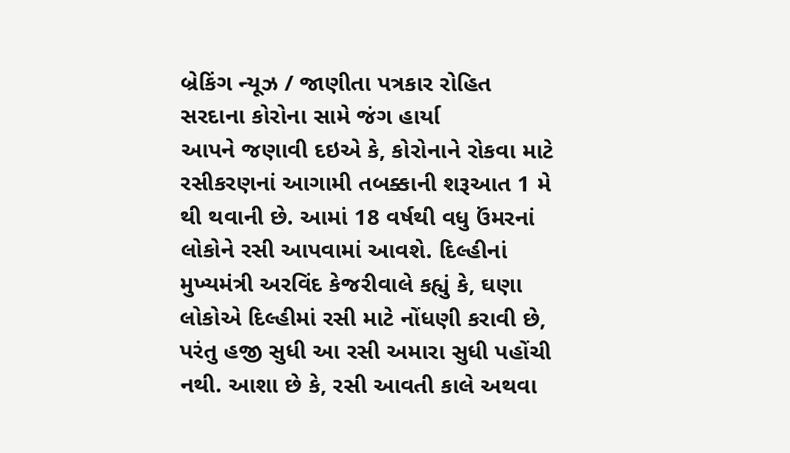બ્રેકિંગ ન્યૂઝ / જાણીતા પત્રકાર રોહિત સરદાના કોરોના સામે જંગ હાર્યા
આપને જણાવી દઇએ કે, કોરોનાને રોકવા માટે રસીકરણનાં આગામી તબક્કાની શરૂઆત 1 મે થી થવાની છે. આમાં 18 વર્ષથી વધુ ઉંમરનાં લોકોને રસી આપવામાં આવશે. દિલ્હીનાં મુખ્યમંત્રી અરવિંદ કેજરીવાલે કહ્યું કે, ઘણા લોકોએ દિલ્હીમાં રસી માટે નોંધણી કરાવી છે, પરંતુ હજી સુધી આ રસી અમારા સુધી પહોંચી નથી. આશા છે કે, રસી આવતી કાલે અથવા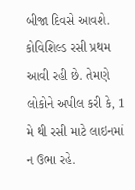બીજા દિવસે આવશે. કોવિશિલ્ડ રસી પ્રથમ આવી રહી છે. તેમણે લોકોને અપીલ કરી કે, 1 મે થી રસી માટે લાઇનમાં ન ઉભા રહે.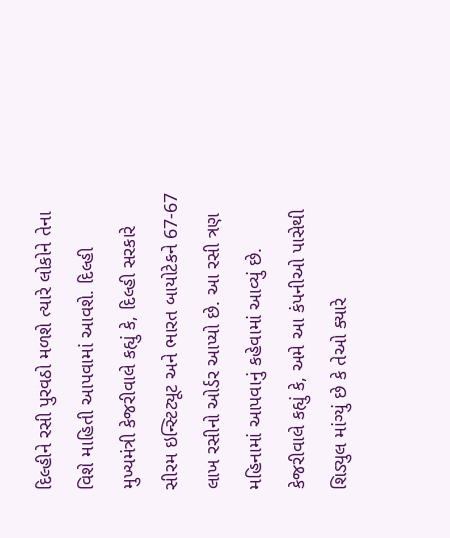દિલ્હીને રસી પુરવઠો મળશે ત્યારે લોકોને તેના વિશે માહિતી આપવામાં આવશે. દિલ્હી મુખ્યમંત્રી કેજરીવાલે કહ્યું કે, દિલ્હી સરકારે સીરમ ઇન્સ્ટિટ્યૂટ અને ભારત બાયોટેકને 67-67 લાખ રસીનો ઓર્ડર આપ્યો છે. આ રસી ત્રણ મહિનામાં આપવાનું કહેવામાં આવ્યું છે. કેજરીવાલે કહ્યું કે, અમે આ કંપનીઓ પાસેથી શિડ્યુલ માંગ્યું છે કે તેઓ ક્યારે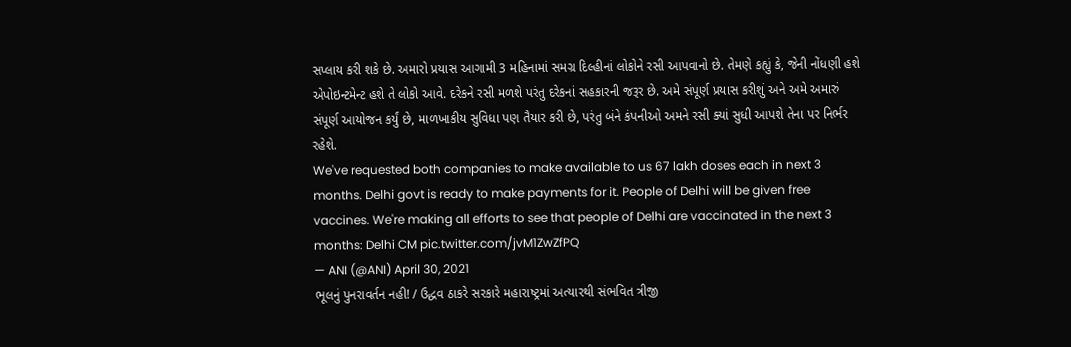સપ્લાય કરી શકે છે. અમારો પ્રયાસ આગામી 3 મહિનામાં સમગ્ર દિલ્હીનાં લોકોને રસી આપવાનો છે. તેમણે કહ્યું કે, જેની નોંધણી હશે એપોઇન્ટમેન્ટ હશે તે લોકો આવે. દરેકને રસી મળશે પરંતુ દરેકનાં સહકારની જરૂર છે. અમે સંપૂર્ણ પ્રયાસ કરીશું અને અમે અમારું સંપૂર્ણ આયોજન કર્યું છે, માળખાકીય સુવિધા પણ તૈયાર કરી છે, પરંતુ બંને કંપનીઓ અમને રસી ક્યાં સુધી આપશે તેના પર નિર્ભર રહેશે.
We've requested both companies to make available to us 67 lakh doses each in next 3 months. Delhi govt is ready to make payments for it. People of Delhi will be given free vaccines. We're making all efforts to see that people of Delhi are vaccinated in the next 3 months: Delhi CM pic.twitter.com/jvM1ZwZfPQ
— ANI (@ANI) April 30, 2021
ભૂલનું પુનરાવર્તન નહી! / ઉદ્ધવ ઠાકરે સરકારે મહારાષ્ટ્રમાં અત્યારથી સંભવિત ત્રીજી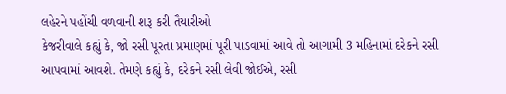લહેરને પહોંચી વળવાની શરૂ કરી તૈયારીઓ
કેજરીવાલે કહ્યું કે, જો રસી પૂરતા પ્રમાણમાં પૂરી પાડવામાં આવે તો આગામી 3 મહિનામાં દરેકને રસી આપવામાં આવશે. તેમણે કહ્યું કે, દરેકને રસી લેવી જોઈએ, રસી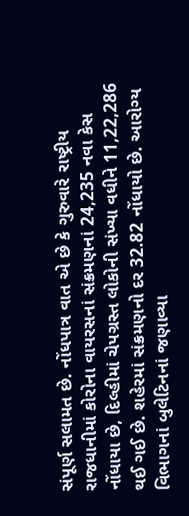સંપૂર્ણ સલામત છે. નોંધપાત્ર વાત એ છે કે ગુરુવારે રાષ્ટ્રીય રાજધાનીમાં કોરોના વાયરસનાં સંક્રમણનાં 24,235 નવા કેસ નોંધાયા છે, દિલ્હીમાં ચેપગ્રસ્ત લોકોની સંખ્યા વધીને 11,22,286 થઈ ગઈ છે. શહેરમાં સંક્રમણનો દર 32.82 નોંધાયો છે. આરોગ્ય વિભાગનાં બુલેટિનનાં જણાવ્યા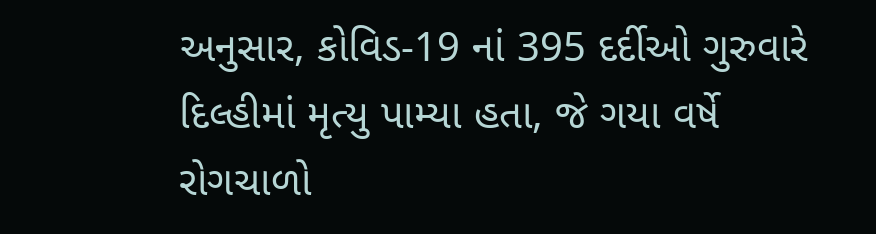અનુસાર, કોવિડ-19 નાં 395 દર્દીઓ ગુરુવારે દિલ્હીમાં મૃત્યુ પામ્યા હતા, જે ગયા વર્ષે રોગચાળો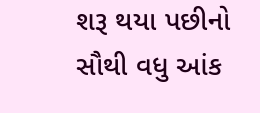શરૂ થયા પછીનો સૌથી વધુ આંક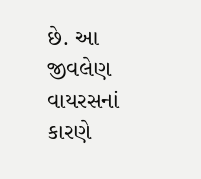છે. આ જીવલેણ વાયરસનાં કારણે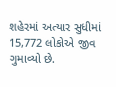શહેરમાં અત્યાર સુધીમાં 15,772 લોકોએ જીવ ગુમાવ્યો છે.